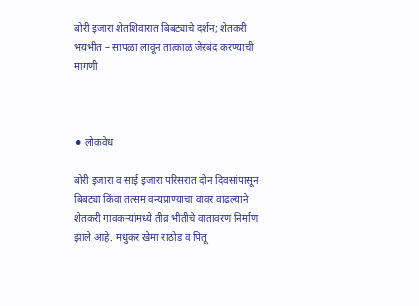बोरी इजारा शेतशिवारात बिबट्याचे दर्शन; शेतकरी भयभीत – सापळा लावून तात्काळ जेरबंद करण्याची मागणी



⚫ लोकवेध

बोरी इजारा व साई इजारा परिसरात दोन दिवसांपासून बिबट्या किंवा तत्सम वन्यप्राण्याचा वावर वाढल्याने शेतकरी गावकऱ्यांमध्ये तीव्र भीतीचे वातावरण निर्माण झाले आहे. मधुकर खेमा राठोड व पितू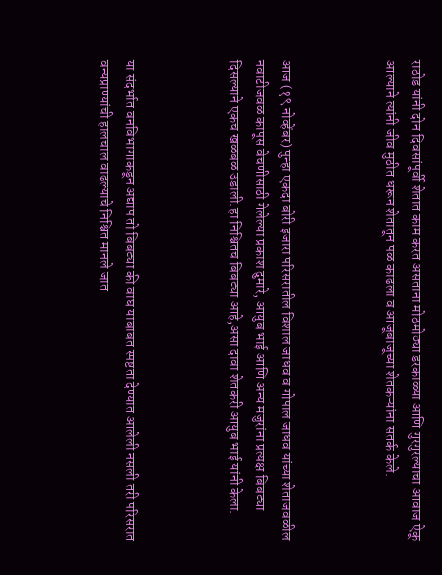राठोड यांनी दोन दिवसांपूर्वी शेतात काम करत असताना मोठमोठ्या डरकाळ्या आणि गुरगुरल्याचा आवाज ऐकू आल्याने त्यांनी जीव मुठीत धरून शेतातून पळ काढला व आजूबाजूच्या शेतकऱ्यांना सतर्क केले.



आज (१९ नोव्हेंबर) पुन्हा एकदा बोरी इजारा परिसरातील विशाल जाधव व गोपाल जाधव यांच्या शेताजवळील नवाटीजवळ कापूस वेचणीसाठी गेलेल्या प्रकाश दुमारे, आयुब भाई आणि अन्य मजुरांना प्रत्यक्ष बिबट्या दिसल्याने एकच खळबळ उडाली.हा निश्चितच बिबट्या आहे,असा दावा शेतकरी आयुब भाई यांनी केला.



या संदर्भात वनविभागाकडून अद्याप तो बिबट्या की वाघ याबाबत स्पष्टता देण्यात आलेली नसली तरी परिसरात वन्यप्राण्यांची हालचाल वाढल्याचे निश्चित मानले जात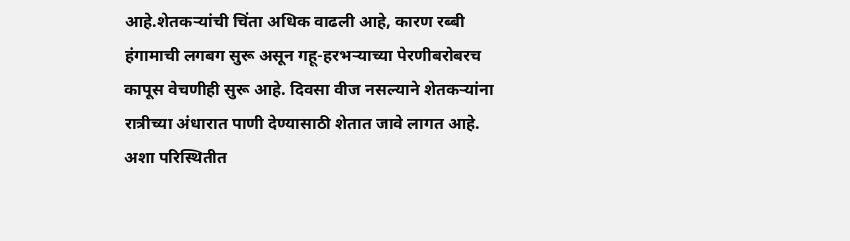आहे.शेतकऱ्यांची चिंता अधिक वाढली आहे, कारण रब्बी हंगामाची लगबग सुरू असून गहू-हरभऱ्याच्या पेरणीबरोबरच कापूस वेचणीही सुरू आहे. दिवसा वीज नसल्याने शेतकऱ्यांना रात्रीच्या अंधारात पाणी देण्यासाठी शेतात जावे लागत आहे. अशा परिस्थितीत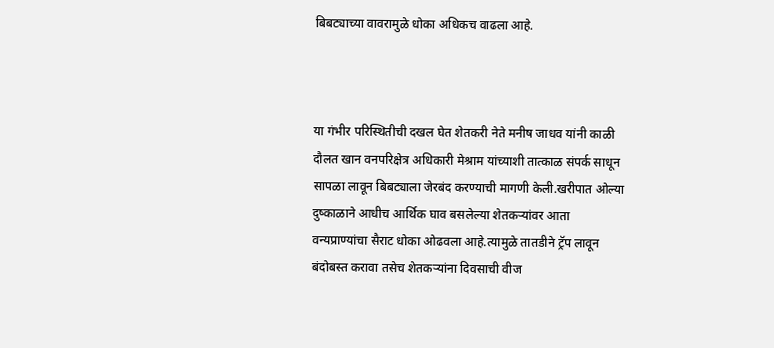बिबट्याच्या वावरामुळे धोका अधिकच वाढला आहे.



या गंभीर परिस्थितीची दखल घेत शेतकरी नेते मनीष जाधव यांनी काळी दौलत खान वनपरिक्षेत्र अधिकारी मेश्राम यांच्याशी तात्काळ संपर्क साधून सापळा लावून बिबट्याला जेरबंद करण्याची मागणी केली.खरीपात ओल्या दुष्काळाने आधीच आर्थिक घाव बसलेल्या शेतकऱ्यांवर आता वन्यप्राण्यांचा सैराट धोका ओढवला आहे.त्यामुळे तातडीने ट्रॅप लावून बंदोबस्त करावा तसेच शेतकऱ्यांना दिवसाची वीज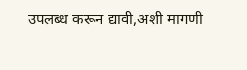उपलब्ध करून द्यावी,अशी मागणी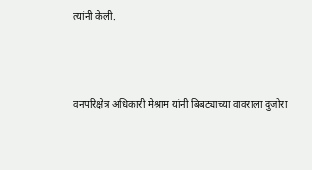त्यांनी केली.



वनपरिक्षेत्र अधिकारी मेश्राम यांनी बिबट्याच्या वावराला दुजोरा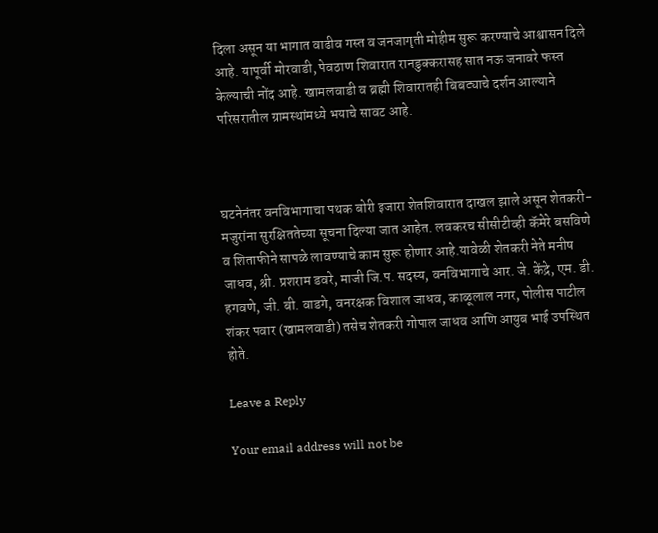दिला असून या भागात वाढीव गस्त व जनजागृती मोहीम सुरू करण्याचे आश्वासन दिले आहे. यापूर्वी मोरवाडी, पेवठाण शिवारात रानडुक्करासह सात नऊ जनावरे फस्त केल्याची नोंद आहे. खामलवाडी व ब्रह्मी शिवारातही बिबट्याचे दर्शन आल्याने परिसरातील ग्रामस्थांमध्ये भयाचे सावट आहे.



घटनेनंतर वनविभागाचा पथक बोरी इजारा शेतशिवारात दाखल झाले असून शेतकरी-मजुरांना सुरक्षिततेच्या सूचना दिल्या जात आहेत. लवकरच सीसीटीव्ही कॅमेरे बसविणे व शिताफीने सापळे लावण्याचे काम सुरू होणार आहे.यावेळी शेतकरी नेते मनीष जाधव, श्री. प्रशराम डवरे, माजी जि.प. सदस्य, वनविभागाचे आर. जे. केंद्रे, एम. डी. हगवणे, जी. बी. वाडगे, वनरक्षक विशाल जाधव, काळूलाल नगर, पोलीस पाटील शंकर पवार (खामलवाडी) तसेच शेतकरी गोपाल जाधव आणि आयुब भाई उपस्थित होते.

Leave a Reply

Your email address will not be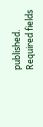published. Required fields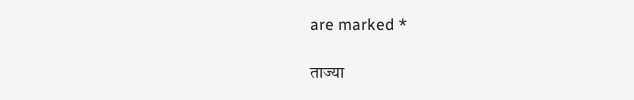are marked *

ताज्या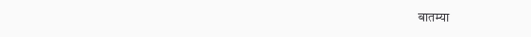बातम्या